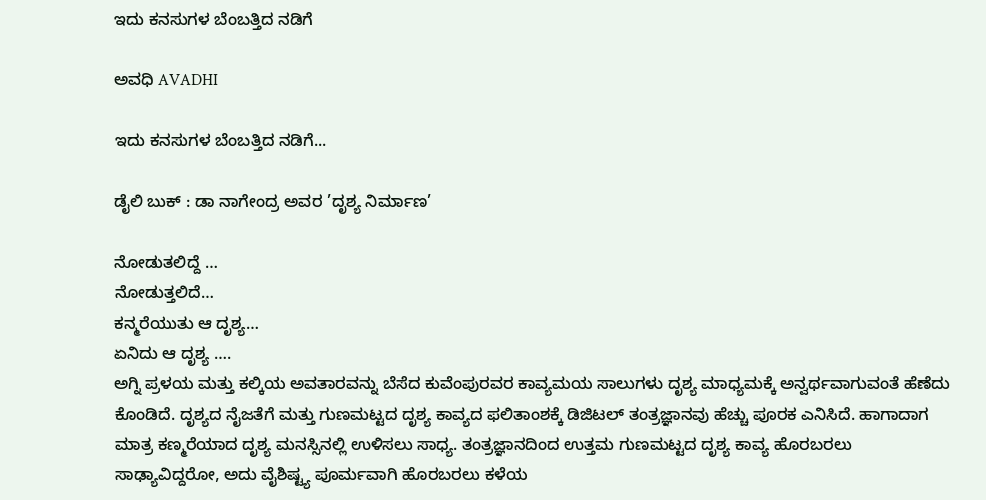ಇದು ಕನಸುಗಳ ಬೆಂಬತ್ತಿದ ನಡಿಗೆ‍

ಅವಧಿ AVADHI

ಇದು ಕನಸುಗಳ ಬೆಂಬತ್ತಿದ ನಡಿಗೆ...

ಡೈಲಿ ಬುಕ್ : ಡಾ ನಾಗೇಂದ್ರ ಅವರ ’ದೃಶ್ಯ ನಿರ್ಮಾಣ’

ನೋಡುತಲಿದ್ದೆ …
ನೋಡುತ್ತಲಿದೆ…
ಕನ್ಮರೆಯುತು ಆ ದೃಶ್ಯ…
ಏನಿದು ಆ ದೃಶ್ಯ ….
ಅಗ್ನಿ ಪ್ರಳಯ ಮತ್ತು ಕಲ್ಕಿಯ ಅವತಾರವನ್ನು ಬೆಸೆದ ಕುವೆಂಪುರವರ ಕಾವ್ಯಮಯ ಸಾಲುಗಳು ದೃಶ್ಯ ಮಾಧ್ಯಮಕ್ಕೆ ಅನ್ವರ್ಥವಾಗುವಂತೆ ಹೆಣೆದು ಕೊಂಡಿದೆ. ದೃಶ್ಯದ ನೈಜತೆಗೆ ಮತ್ತು ಗುಣಮಟ್ಟದ ದೃಶ್ಯ ಕಾವ್ಯದ ಫಲಿತಾಂಶಕ್ಕೆ ಡಿಜಿಟಲ್ ತಂತ್ರಜ್ಞಾನವು ಹೆಚ್ಚು ಪೂರಕ ಎನಿಸಿದೆ. ಹಾಗಾದಾಗ ಮಾತ್ರ ಕಣ್ಮರೆಯಾದ ದೃಶ್ಯ ಮನಸ್ಸಿನಲ್ಲಿ ಉಳಿಸಲು ಸಾಧ್ಯ. ತಂತ್ರಜ್ಞಾನದಿಂದ ಉತ್ತಮ ಗುಣಮಟ್ಟದ ದೃಶ್ಯ ಕಾವ್ಯ ಹೊರಬರಲು ಸಾಢ್ಯಾವಿದ್ದರೋ, ಅದು ವೈಶಿಷ್ಟ್ಯ ಪೂರ್ಮವಾಗಿ ಹೊರಬರಲು ಕಳೆಯ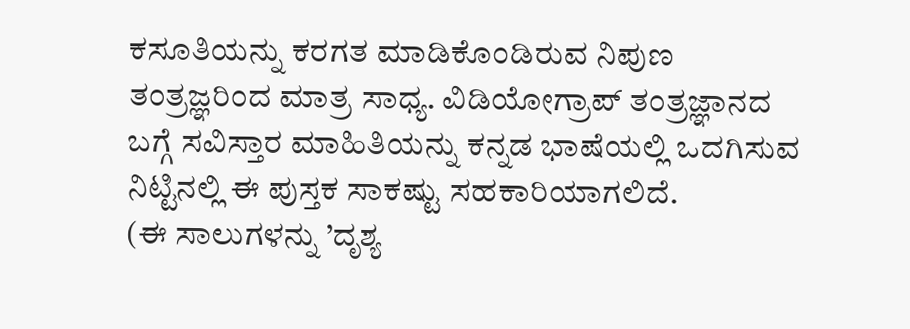ಕಸೂತಿಯನ್ನು ಕರಗತ ಮಾಡಿಕೊಂಡಿರುವ ನಿಪುಣ ತಂತ್ರಜ್ಞರಿಂದ ಮಾತ್ರ ಸಾಧ್ಯ. ವಿಡಿಯೋಗ್ರಾಪ್ ತಂತ್ರಜ್ಞಾನದ ಬಗ್ಗೆ ಸವಿಸ್ತಾರ ಮಾಹಿತಿಯನ್ನು ಕನ್ನಡ ಭಾಷೆಯಲ್ಲಿ ಒದಗಿಸುವ ನಿಟ್ಟಿನಲ್ಲಿ ಈ ಪುಸ್ತಕ ಸಾಕಷ್ಟು ಸಹಕಾರಿಯಾಗಲಿದೆ.
(ಈ ಸಾಲುಗಳನ್ನು ’ದೃಶ್ಯ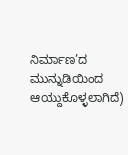ನಿರ್ಮಾಣ’ದ ಮುನ್ನುಡಿಯಿಂದ ಆಯ್ದುಕೊಳ್ಳಲಾಗಿದೆ)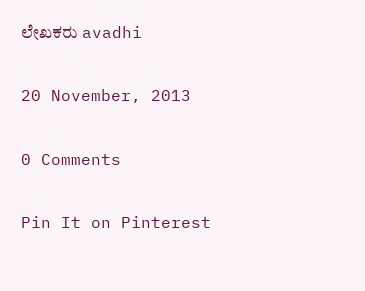ಲೇಖಕರು avadhi

20 November, 2013

0 Comments

Pin It on Pinterest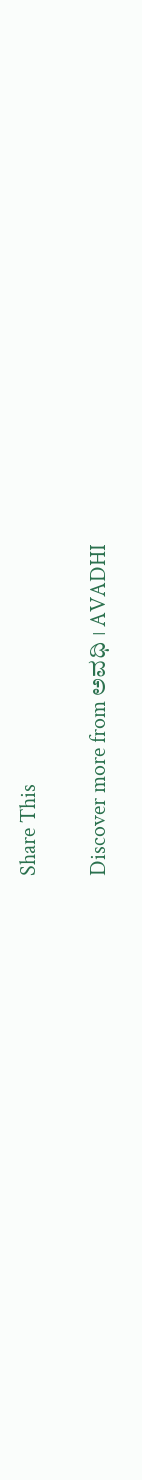Share This

Discover more from ಅವಧಿ । AVADHI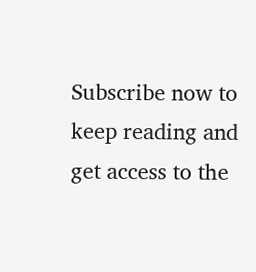Subscribe now to keep reading and get access to the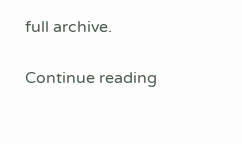full archive.

Continue reading